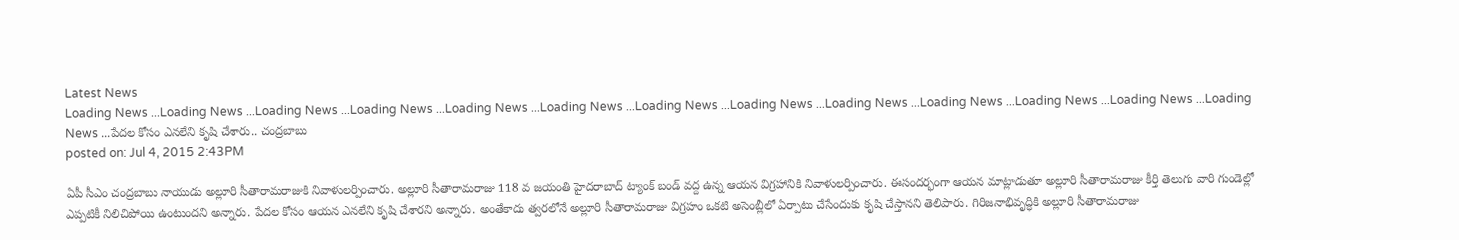Latest News
Loading News ...Loading News ...Loading News ...Loading News ...Loading News ...Loading News ...Loading News ...Loading News ...Loading News ...Loading News ...Loading News ...Loading News ...Loading News ...పేదల కోసం ఎనలేని కృషి చేశారు.. చంద్రబాబు
posted on: Jul 4, 2015 2:43PM

ఏపీ సీఎం చంద్రబాబు నాయుడు అల్లూరి సీతారామరాజుకి నివాళులర్పించారు. అల్లూరి సీతారామరాజు 118 వ జయంతి హైదరాబాద్ ట్యాంక్ బండ్ వద్ద ఉన్న ఆయన విగ్రహానికి నివాళులర్పించారు. ఈసందర్భంగా ఆయన మాట్లాడుతూ అల్లూరి సీతారామరాజు కీర్తి తెలుగు వారి గుండెల్లో ఎప్పటికీ నిలిచిపోయి ఉంటుందని అన్నారు. పేదల కోసం ఆయన ఎనలేని కృషి చేశారని అన్నారు. అంతేకాదు త్వరలోనే అల్లూరి సీతారామరాజు విగ్రహం ఒకటి అసెంబ్లీలో ఏర్పాటు చేసేందుకు కృషి చేస్తానని తెలిపారు. గిరిజనాభివృద్ధికి అల్లూరి సీతారామరాజు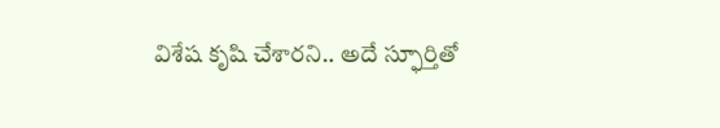విశేష కృషి చేశారని.. అదే స్ఫూర్తితో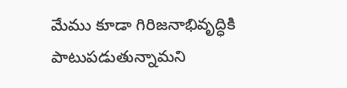మేము కూడా గిరిజనాభివృద్ధికి పాటుపడుతున్నామని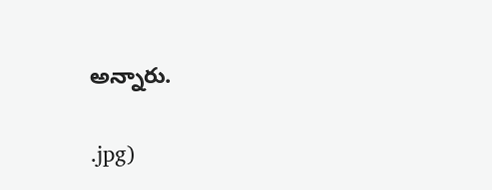అన్నారు.


.jpg)